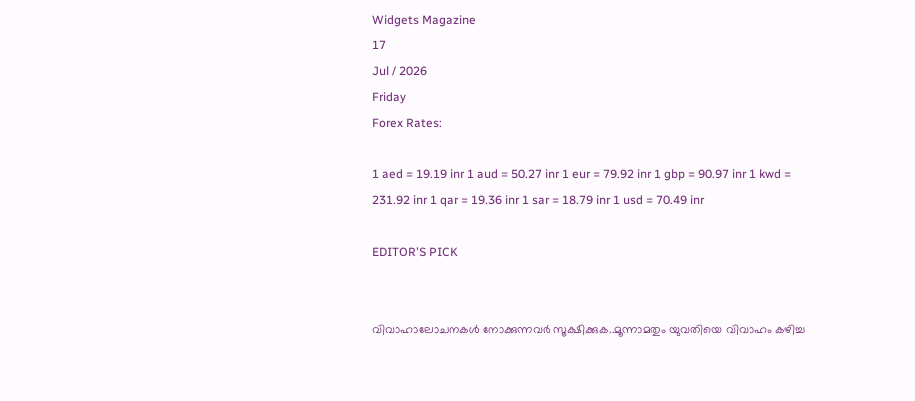Widgets Magazine
17
Jul / 2026
Friday
Forex Rates:

1 aed = 19.19 inr 1 aud = 50.27 inr 1 eur = 79.92 inr 1 gbp = 90.97 inr 1 kwd = 231.92 inr 1 qar = 19.36 inr 1 sar = 18.79 inr 1 usd = 70.49 inr

EDITOR'S PICK


വിവാഹാലോചനകൾ നോക്കുന്നവർ സൂക്ഷിക്കുക..മൂന്നാമതും യുവതിയെ വിവാഹം കഴിച്ച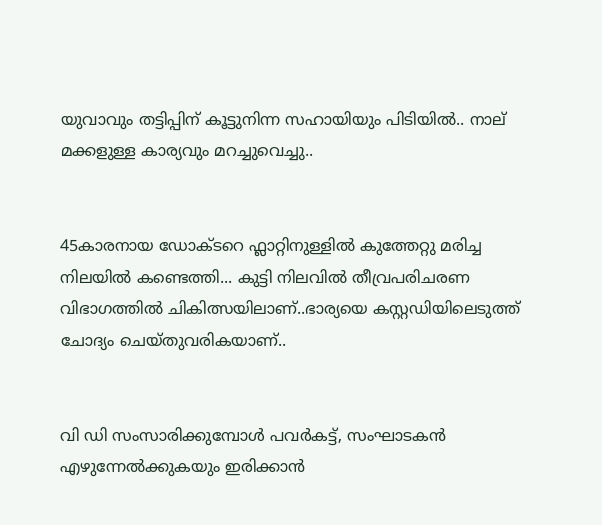യുവാവും തട്ടിപ്പിന് കൂട്ടുനിന്ന സഹായിയും പിടിയില്‍.. നാല് മക്കളുള്ള കാര്യവും മറച്ചുവെച്ചു..


45കാരനായ ഡോക്ടറെ ഫ്ലാറ്റിനുള്ളിൽ കുത്തേറ്റു മരിച്ച നിലയിൽ കണ്ടെത്തി... കുട്ടി നിലവിൽ തീവ്രപരിചരണ വിഭാഗത്തിൽ ചികിത്സയിലാണ്..ഭാര്യയെ കസ്റ്റഡിയിലെടുത്ത് ചോദ്യം ചെയ്തുവരികയാണ്..


വി ഡി സംസാരിക്കുമ്പോൾ പവര്‍കട്ട്, സംഘാടകന്‍ എഴുന്നേല്‍ക്കുകയും ഇരിക്കാന്‍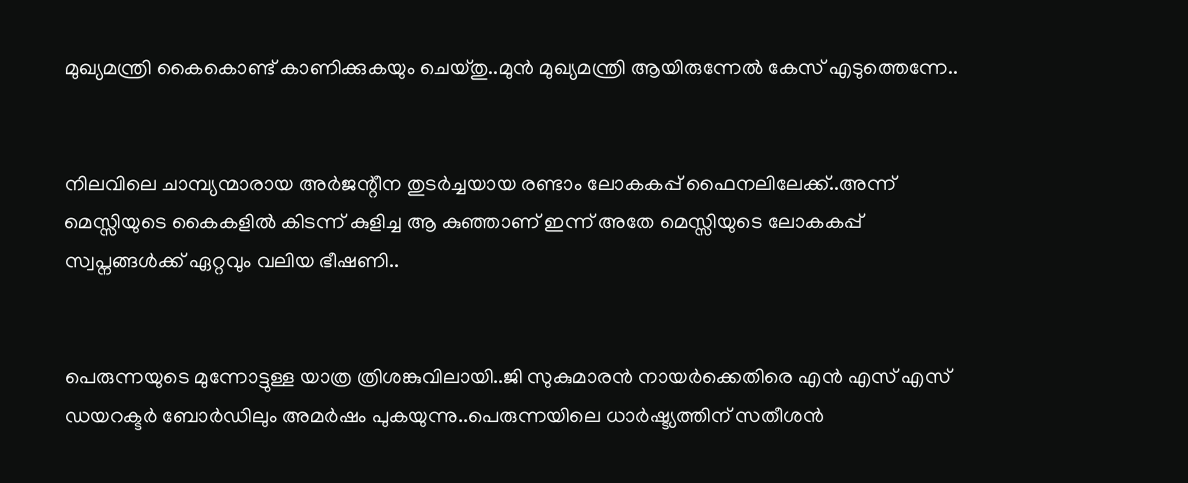മുഖ്യമന്ത്രി കൈകൊണ്ട് കാണിക്കുകയും ചെയ്തു..മുൻ മുഖ്യമന്ത്രി ആയിരുന്നേൽ കേസ് എടുത്തെന്നേ..


നിലവിലെ ചാമ്പ്യന്മാരായ അര്‍ജന്റീന തുടര്‍ച്ചയായ രണ്ടാം ലോകകപ്പ് ഫൈനലിലേക്ക്..അന്ന് മെസ്സിയുടെ കൈകളില്‍ കിടന്ന് കുളിച്ച ആ കുഞ്ഞാണ് ഇന്ന് അതേ മെസ്സിയുടെ ലോകകപ്പ് സ്വപ്നങ്ങള്‍ക്ക് ഏറ്റവും വലിയ ഭീഷണി..


പെരുന്നയുടെ മുന്നോട്ടുള്ള യാത്ര ത്രിശങ്കുവിലായി..ജി സുകുമാരൻ നായർക്കെതിരെ എൻ എസ് എസ് ഡയറക്ടർ ബോർഡിലും അമർഷം പുകയുന്നു..പെരുന്നയിലെ ധാർഷ്ട്യത്തിന് സതീശൻ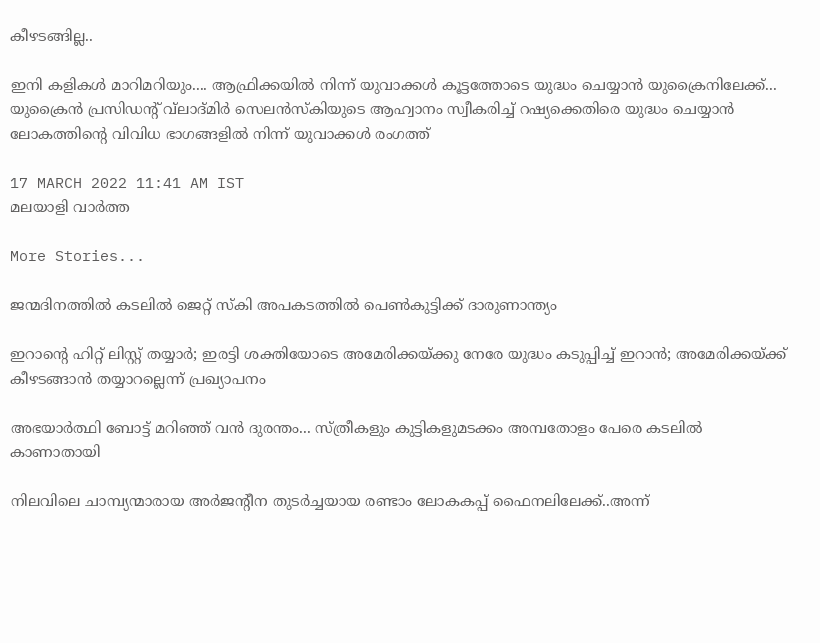കീഴടങ്ങില്ല..

ഇനി കളികള്‍ മാറിമറിയും.... ആഫ്രിക്കയില്‍ നിന്ന് യുവാക്കള്‍ കൂട്ടത്തോടെ യുദ്ധം ചെയ്യാന്‍ യുക്രൈനിലേക്ക്... യുക്രൈന്‍ പ്രസിഡന്റ് വ്‌ലാദ്മിര്‍ സെലന്‍സ്‌കിയുടെ ആഹ്വാനം സ്വീകരിച്ച് റഷ്യക്കെതിരെ യുദ്ധം ചെയ്യാന്‍ ലോകത്തിന്റെ വിവിധ ഭാഗങ്ങളില്‍ നിന്ന് യുവാക്കള്‍ രംഗത്ത്

17 MARCH 2022 11:41 AM IST
മലയാളി വാര്‍ത്ത

More Stories...

ജന്മദിനത്തില്‍ കടലില്‍ ജെറ്റ് സ്‌കി അപകടത്തില്‍ പെണ്‍കുട്ടിക്ക് ദാരുണാന്ത്യം

ഇറാന്റെ ഹിറ്റ് ലിസ്റ്റ് തയ്യാർ; ഇരട്ടി ശക്തിയോടെ അമേരിക്കയ്ക്കു നേരേ യുദ്ധം കടുപ്പിച്ച് ഇറാൻ; അമേരിക്കയ്ക്ക് കീഴടങ്ങാന്‍ തയ്യാറല്ലെന്ന് പ്രഖ്യാപനം

അഭയാർത്ഥി ബോട്ട് മറിഞ്ഞ് വൻ ദുരന്തം... സ്ത്രീകളും കുട്ടികളുമടക്കം അമ്പതോളം പേരെ കടലിൽ കാണാതായി

നിലവിലെ ചാമ്പ്യന്മാരായ അര്‍ജന്റീന തുടര്‍ച്ചയായ രണ്ടാം ലോകകപ്പ് ഫൈനലിലേക്ക്..അന്ന്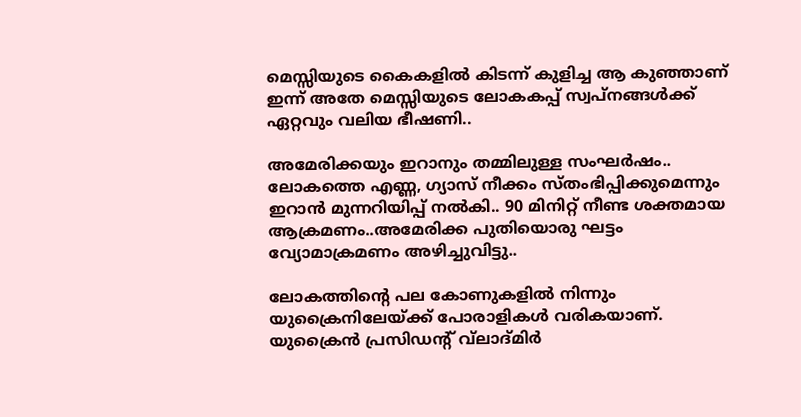മെസ്സിയുടെ കൈകളില്‍ കിടന്ന് കുളിച്ച ആ കുഞ്ഞാണ് ഇന്ന് അതേ മെസ്സിയുടെ ലോകകപ്പ് സ്വപ്നങ്ങള്‍ക്ക് ഏറ്റവും വലിയ ഭീഷണി..

അമേരിക്കയും ഇറാനും തമ്മിലുള്ള സംഘർഷം.. ലോകത്തെ എണ്ണ, ഗ്യാസ് നീക്കം സ്തംഭിപ്പിക്കുമെന്നും ഇറാൻ മുന്നറിയിപ്പ് നൽകി.. 90 മിനിറ്റ് നീണ്ട ശക്തമായ ആക്രമണം..അമേരിക്ക പുതിയൊരു ഘട്ടം വ്യോമാക്രമണം അഴിച്ചുവിട്ടു..

ലോകത്തിന്റെ പല കോണുകളില്‍ നിന്നും യുക്രൈനിലേയ്ക്ക് പോരാളികള്‍ വരികയാണ്. യുക്രൈന്‍ പ്രസിഡന്റ് വ്‌ലാദ്മിര്‍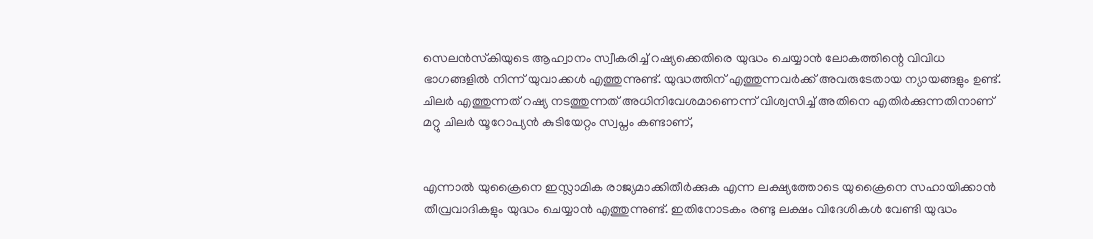സെലന്‍സ്‌കിയുടെ ആഹ്വാനം സ്വീകരിച്ച് റഷ്യക്കെതിരെ യുദ്ധം ചെയ്യാന്‍ ലോകത്തിന്റെ വിവിധ ഭാഗങ്ങളില്‍ നിന്ന് യുവാക്കള്‍ എത്തുന്നുണ്ട്. യുദ്ധത്തിന് എത്തുന്നവര്‍ക്ക് അവരുടേതായ ന്യായങ്ങളും ഉണ്ട്. ചിലര്‍ എത്തുന്നത് റഷ്യ നടത്തുന്നത് അധിനിവേശമാണെന്ന് വിശ്വസിച്ച് അതിനെ എതിര്‍ക്കുന്നതിനാണ് മറ്റു ചിലര്‍ യൂറോപ്യന്‍ കുടിയേറ്റം സ്വപ്നം കണ്ടാണ്,


എന്നാല്‍ യുക്രൈനെ ഇസ്ലാമിക രാജ്യമാക്കിതീര്‍ക്കുക എന്ന ലക്ഷ്യത്തോടെ യുക്രൈനെ സഹായിക്കാന്‍ തീവ്രവാദികളും യുദ്ധം ചെയ്യാന്‍ എത്തുന്നുണ്ട്. ഇതിനോടകം രണ്ടു ലക്ഷം വിദേശികള്‍ വേണ്ടി യുദ്ധം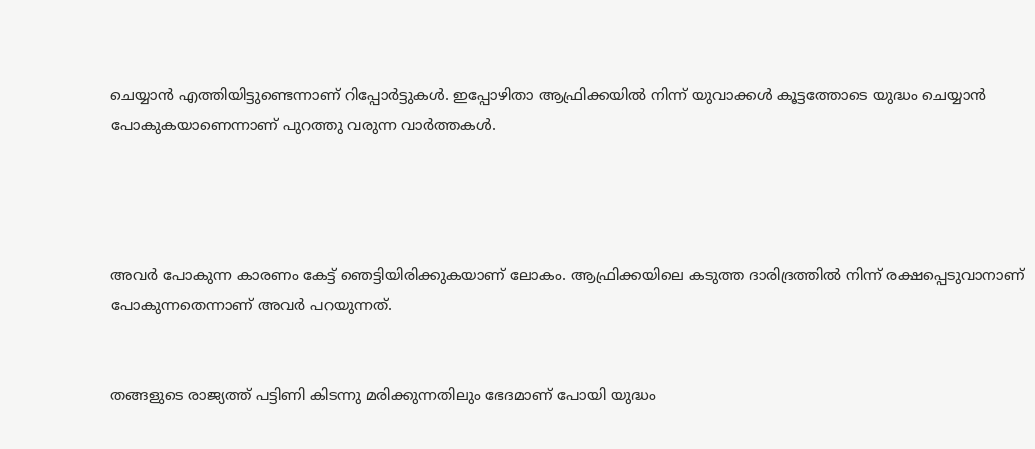ചെയ്യാന്‍ എത്തിയിട്ടുണ്ടെന്നാണ് റിപ്പോര്‍ട്ടുകള്‍. ഇപ്പോഴിതാ ആഫ്രിക്കയില്‍ നിന്ന് യുവാക്കള്‍ കൂട്ടത്തോടെ യുദ്ധം ചെയ്യാന്‍ പോകുകയാണെന്നാണ് പുറത്തു വരുന്ന വാര്‍ത്തകള്‍.




അവര്‍ പോകുന്ന കാരണം കേട്ട് ഞെട്ടിയിരിക്കുകയാണ് ലോകം. ആഫ്രിക്കയിലെ കടുത്ത ദാരിദ്രത്തില്‍ നിന്ന് രക്ഷപ്പെടുവാനാണ് പോകുന്നതെന്നാണ് അവര്‍ പറയുന്നത്.


തങ്ങളുടെ രാജ്യത്ത് പട്ടിണി കിടന്നു മരിക്കുന്നതിലും ഭേദമാണ് പോയി യുദ്ധം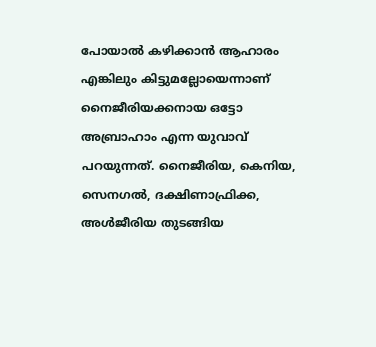പോയാല്‍ കഴിക്കാന്‍ ആഹാരം എങ്കിലും കിട്ടുമല്ലോയെന്നാണ് നൈജീരിയക്കനായ ഒട്ടോ അബ്രാഹാം എന്ന യുവാവ് പറയുന്നത്. നൈജീരിയ, കെനിയ, സെനഗല്‍, ദക്ഷിണാഫ്രിക്ക, അള്‍ജീരിയ തുടങ്ങിയ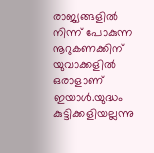രാജ്യങ്ങളില്‍ നിന്ന് പോകുന്ന നൂറുകണക്കിന് യുവാക്കളില്‍ ഒരാളാണ് ഇയാള്‍.യുദ്ധം കുട്ടിക്കളിയല്ലന്നു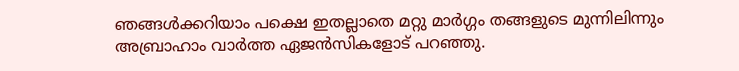ഞങ്ങള്‍ക്കറിയാം പക്ഷെ ഇതല്ലാതെ മറ്റു മാര്‍ഗ്ഗം തങ്ങളുടെ മുന്നിലിന്നും അബ്രാഹാം വാര്‍ത്ത ഏജന്‍സികളോട് പറഞ്ഞു.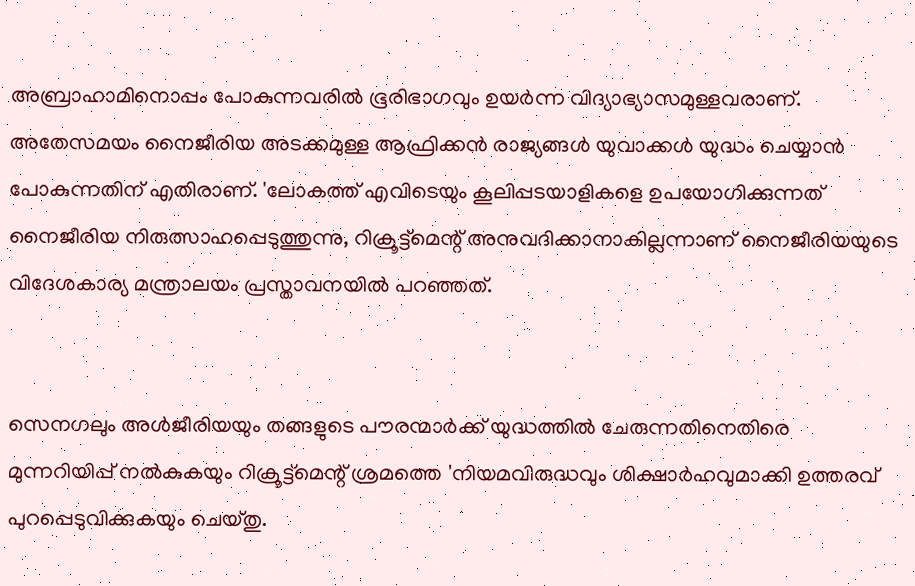അബ്രാഹാമിനൊപ്പം പോകുന്നവരില്‍ ഭൂരിഭാഗവും ഉയര്‍ന്ന വിദ്യാഭ്യാസമുള്ളവരാണ്. അതേസമയം നൈജീരിയ അടക്കമുള്ള ആഫ്രിക്കന്‍ രാജ്യങ്ങള്‍ യുവാക്കള്‍ യുദ്ധം ചെയ്യാന്‍ പോകുന്നതിന് എതിരാണ്. 'ലോകത്ത് എവിടെയും കൂലിപ്പടയാളികളെ ഉപയോഗിക്കുന്നത് നൈജീരിയ നിരുത്സാഹപ്പെടുത്തുന്നു, റിക്രൂട്ട്‌മെന്റ് അനുവദിക്കാനാകില്ലന്നാണ് നൈജീരിയയുടെ വിദേശകാര്യ മന്ത്രാലയം പ്രസ്താവനയില്‍ പറഞ്ഞത്.


സെനഗലും അള്‍ജീരിയയും തങ്ങളുടെ പൗരന്മാര്‍ക്ക് യുദ്ധത്തില്‍ ചേരുന്നതിനെതിരെ മുന്നറിയിപ്പ് നല്‍കുകയും റിക്രൂട്ട്‌മെന്റ് ശ്രമത്തെ 'നിയമവിരുദ്ധവും ശിക്ഷാര്‍ഹവുമാക്കി ഉത്തരവ് പുറപ്പെടുവിക്കുകയും ചെയ്തു.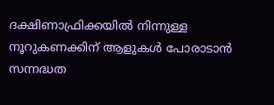ദക്ഷിണാഫ്രിക്കയില്‍ നിന്നുള്ള നൂറുകണക്കിന് ആളുകള്‍ പോരാടാന്‍ സന്നദ്ധത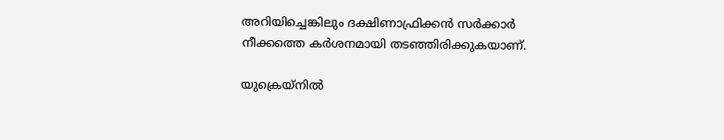അറിയിച്ചെങ്കിലും ദക്ഷിണാഫ്രിക്കന്‍ സര്‍ക്കാര്‍ നീക്കത്തെ കര്‍ശനമായി തടഞ്ഞിരിക്കുകയാണ്.

യുക്രെയ്‌നില്‍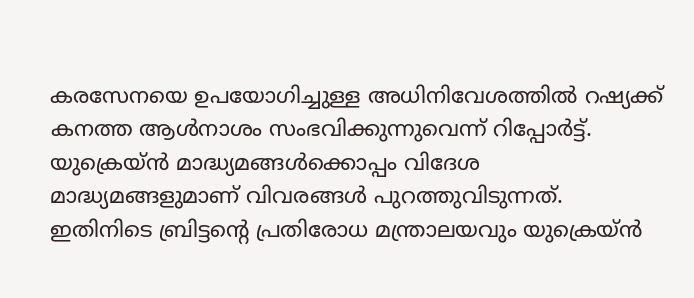കരസേനയെ ഉപയോഗിച്ചുള്ള അധിനിവേശത്തില്‍ റഷ്യക്ക് കനത്ത ആള്‍നാശം സംഭവിക്കുന്നുവെന്ന് റിപ്പോര്‍ട്ട്. യുക്രെയ്ന്‍ മാദ്ധ്യമങ്ങള്‍ക്കൊപ്പം വിദേശ മാദ്ധ്യമങ്ങളുമാണ് വിവരങ്ങള്‍ പുറത്തുവിടുന്നത്. ഇതിനിടെ ബ്രിട്ടന്റെ പ്രതിരോധ മന്ത്രാലയവും യുക്രെയ്ന്‍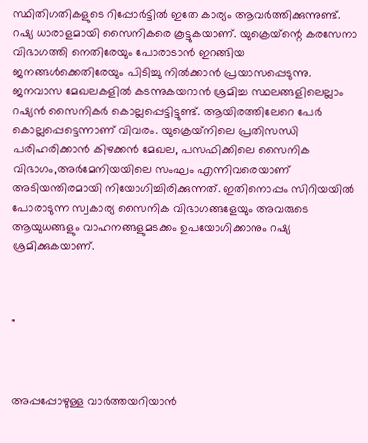സ്ഥിതിഗതികളുടെ റിപ്പോര്‍ട്ടില്‍ ഇതേ കാര്യം ആവര്‍ത്തിക്കുന്നുണ്ട്. റഷ്യ ധാരാളമായി സൈനികരെ കൂട്ടുകയാണ്. യുക്രെയ്‌ന്റെ കരസേനാ വിഭാഗത്തി നെതിരേയും പോരാടാന്‍ ഇറങ്ങിയ ജനങ്ങള്‍ക്കെതിരേയും പിടിച്ചു നില്‍ക്കാന്‍ പ്രയാസപ്പെടുന്നു. ജനവാസ മേഖലകളില്‍ കടന്നുകയറാന്‍ ശ്രമിച്ച സ്ഥലങ്ങളിലെല്ലാം റഷ്യന്‍ സൈനികര്‍ കൊല്ലപ്പെട്ടിട്ടുണ്ട്. ആയിരത്തിലേറെ പേര്‍ കൊല്ലപ്പെട്ടെന്നാണ് വിവരം. യുക്രെയ്‌നിലെ പ്രതിസന്ധി പരിഹരിക്കാന്‍ കിഴക്കന്‍ മേഖല, പസഫിക്കിലെ സൈനിക വിഭാഗം,അര്‍മേനിയയിലെ സംഘം എന്നിവരെയാണ് അടിയന്തിരമായി നിയോഗിച്ചിരിക്കുന്നത്. ഇതിനൊപ്പം സിറിയയില്‍ പോരാടുന്ന സ്വകാര്യ സൈനിക വിഭാഗങ്ങളേയും അവരുടെ ആയുധങ്ങളും വാഹനങ്ങളുമടക്കം ഉപയോഗിക്കാനും റഷ്യ ശ്രമിക്കുകയാണ്.



"



അപ്പപ്പോഴുള്ള വാര്‍ത്തയറിയാന്‍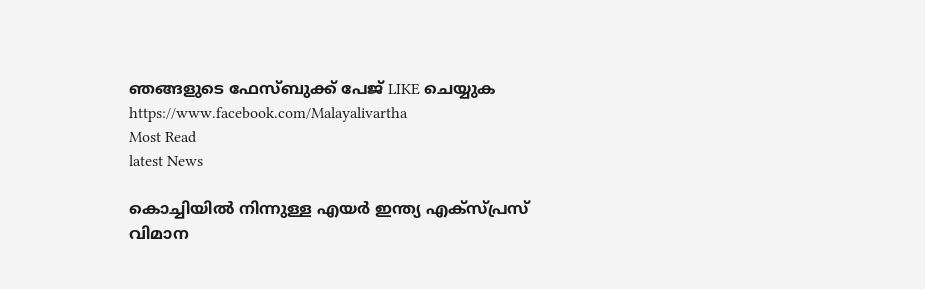ഞങ്ങളുടെ ഫേസ്‌ബുക്ക്‌ പേജ് LIKE ചെയ്യുക
https://www.facebook.com/Malayalivartha
Most Read
latest News

കൊച്ചിയില്‍ നിന്നുള്ള എയര്‍ ഇന്ത്യ എക്‌സ്പ്രസ് വിമാന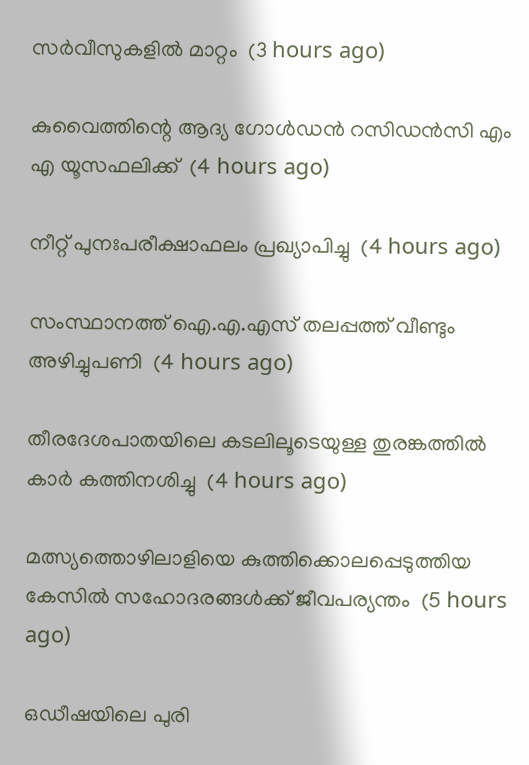സര്‍വീസുകളില്‍ മാറ്റം  (3 hours ago)

കുവൈത്തിന്റെ ആദ്യ ഗോള്‍ഡന്‍ റസിഡന്‍സി എം എ യൂസഫലിക്ക്  (4 hours ago)

നീറ്റ് പുനഃപരീക്ഷാഫലം പ്രഖ്യാപിച്ചു  (4 hours ago)

സംസ്ഥാനത്ത് ഐ.എ.എസ് തലപ്പത്ത് വീണ്ടും അഴിച്ചുപണി  (4 hours ago)

തീരദേശപാതയിലെ കടലിലൂടെയുള്ള തുരങ്കത്തില്‍ കാര്‍ കത്തിനശിച്ചു  (4 hours ago)

മത്സ്യത്തൊഴിലാളിയെ കുത്തിക്കൊലപ്പെടുത്തിയ കേസില്‍ സഹോദരങ്ങള്‍ക്ക് ജീവപര്യന്തം  (5 hours ago)

ഒഡീഷയിലെ പുരി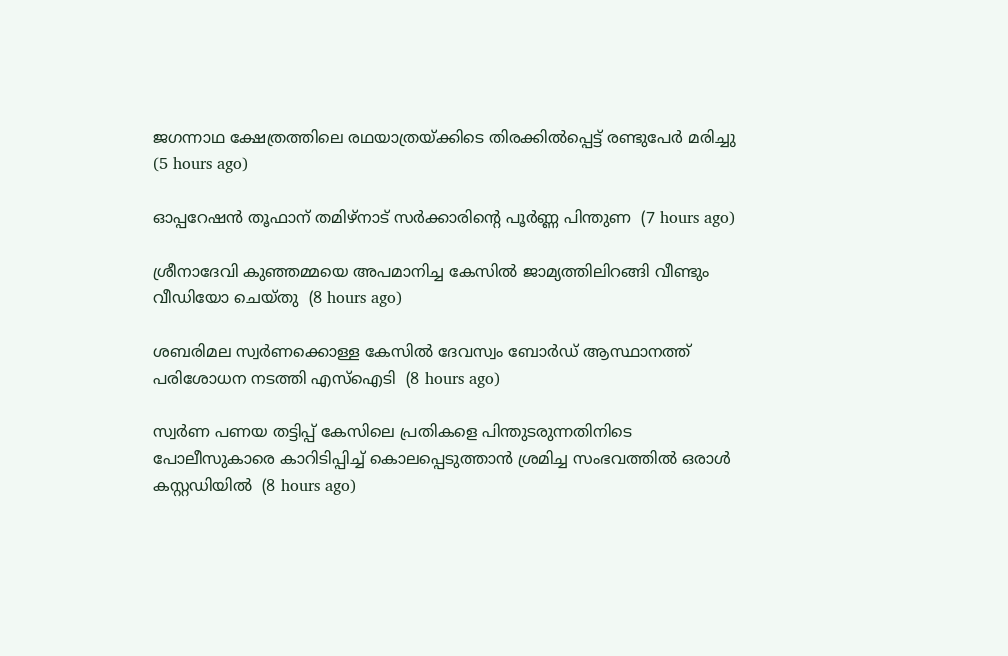ജഗന്നാഥ ക്ഷേത്രത്തിലെ രഥയാത്രയ്ക്കിടെ തിരക്കില്‍പ്പെട്ട് രണ്ടുപേര്‍ മരിച്ചു  (5 hours ago)

ഓപ്പറേഷന്‍ തൂഫാന് തമിഴ്‌നാട് സര്‍ക്കാരിന്റെ പൂര്‍ണ്ണ പിന്തുണ  (7 hours ago)

ശ്രീനാദേവി കുഞ്ഞമ്മയെ അപമാനിച്ച കേസില്‍ ജാമ്യത്തിലിറങ്ങി വീണ്ടും വീഡിയോ ചെയ്തു  (8 hours ago)

ശബരിമല സ്വര്‍ണക്കൊള്ള കേസില്‍ ദേവസ്വം ബോര്‍ഡ് ആസ്ഥാനത്ത് പരിശോധന നടത്തി എസ്‌ഐടി  (8 hours ago)

സ്വർണ പണയ തട്ടിപ്പ് കേസിലെ പ്രതികളെ പിന്തുടരുന്നതിനിടെ പോലീസുകാരെ കാറിടിപ്പിച്ച് കൊലപ്പെടുത്താൻ ശ്രമിച്ച സംഭവത്തിൽ ഒരാൾ കസ്റ്റഡിയിൽ  (8 hours ago)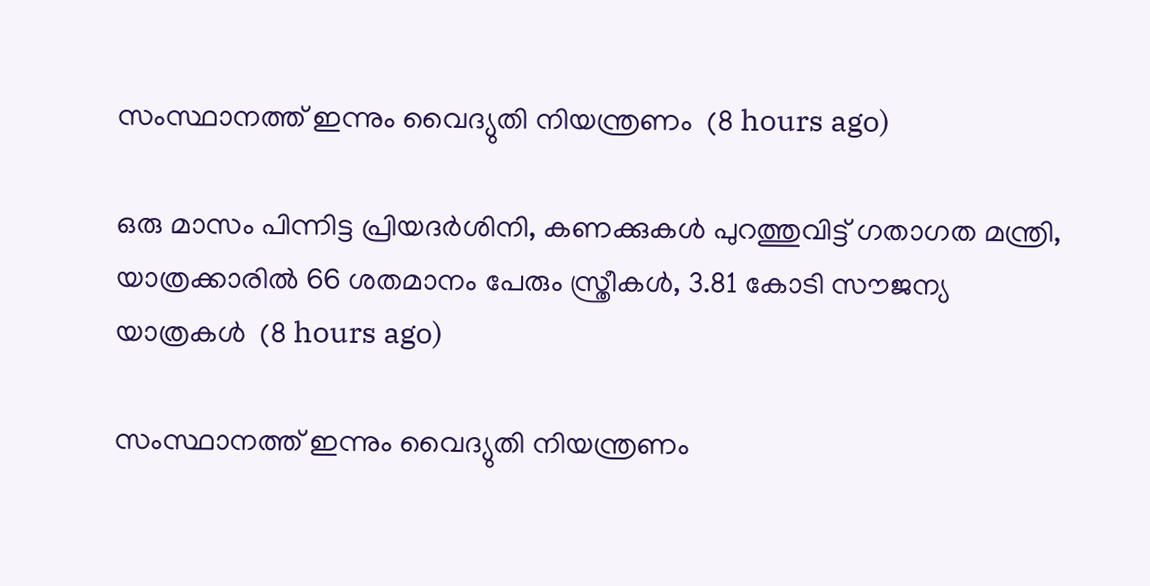സംസ്ഥാനത്ത് ഇന്നും വൈദ്യുതി നിയന്ത്രണം  (8 hours ago)

ഒരു മാസം പിന്നിട്ട പ്രിയദര്‍ശിനി, കണക്കുകൾ പുറത്തുവിട്ട് ഗതാഗത മന്ത്രി, യാത്രക്കാരിൽ 66 ശതമാനം പേരും സ്ത്രീകൾ, 3.81 കോടി സൗജന്യ യാത്രകൾ  (8 hours ago)

സംസ്ഥാനത്ത് ഇന്നും വൈദ്യുതി നിയന്ത്രണം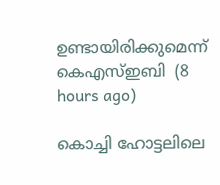ഉണ്ടായിരിക്കുമെന്ന് കെഎസ്ഇബി  (8 hours ago)

കൊച്ചി ഹോട്ടലിലെ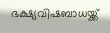ഭക്ഷ്യവിഷബാധയ്ക്ക്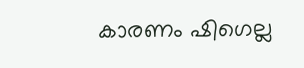കാരണം ഷിഗെല്ല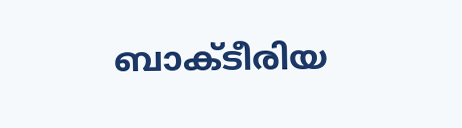ബാക്ടീരിയ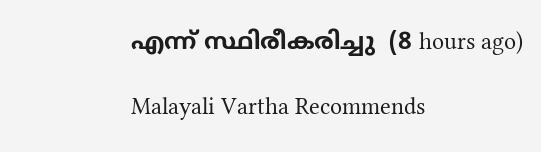എന്ന് സ്ഥിരീകരിച്ചു  (8 hours ago)

Malayali Vartha Recommends